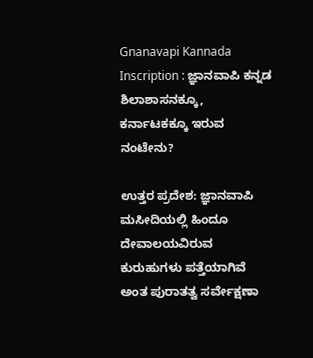Gnanavapi Kannada Inscription : ಜ್ಞಾನವಾಪಿ ಕನ್ನಡ ಶಿಲಾಶಾಸನಕ್ಕೂ, ಕರ್ನಾಟಕಕ್ಕೂ ಇರುವ ನಂಟೇನು?

ಉತ್ತರ ಪ್ರದೇಶ: ಜ್ಞಾನವಾಪಿ ಮಸೀದಿಯಲ್ಲಿ ಹಿಂದೂ ದೇವಾಲಯವಿರುವ ಕುರುಹುಗಳು ಪತ್ತೆಯಾಗಿವೆ ಅಂತ ಪುರಾತತ್ವ ಸರ್ವೇಕ್ಷಣಾ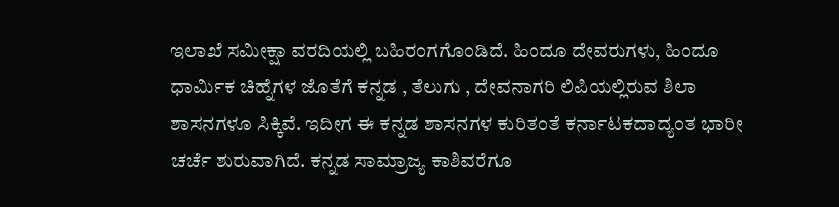ಇಲಾಖೆ ಸಮೀಕ್ಷಾ ವರದಿಯಲ್ಲಿ ಬಹಿರಂಗಗೊಂಡಿದೆ. ಹಿಂದೂ ದೇವರುಗಳು, ಹಿಂದೂ ಧಾರ್ಮಿಕ ಚಿಹ್ನೆಗಳ ಜೊತೆಗೆ ಕನ್ನಡ , ತೆಲುಗು , ದೇವನಾಗರಿ ಲಿಪಿಯಲ್ಲಿರುವ ಶಿಲಾ ಶಾಸನಗಳೂ ಸಿಕ್ಕಿವೆ. ಇದೀಗ ಈ ಕನ್ನಡ ಶಾಸನಗಳ ಕುರಿತಂತೆ ಕರ್ನಾಟಕದಾದ್ಯಂತ ಭಾರೀ ಚರ್ಚೆ ಶುರುವಾಗಿದೆ. ಕನ್ನಡ ಸಾಮ್ರಾಜ್ಯ ಕಾಶಿವರೆಗೂ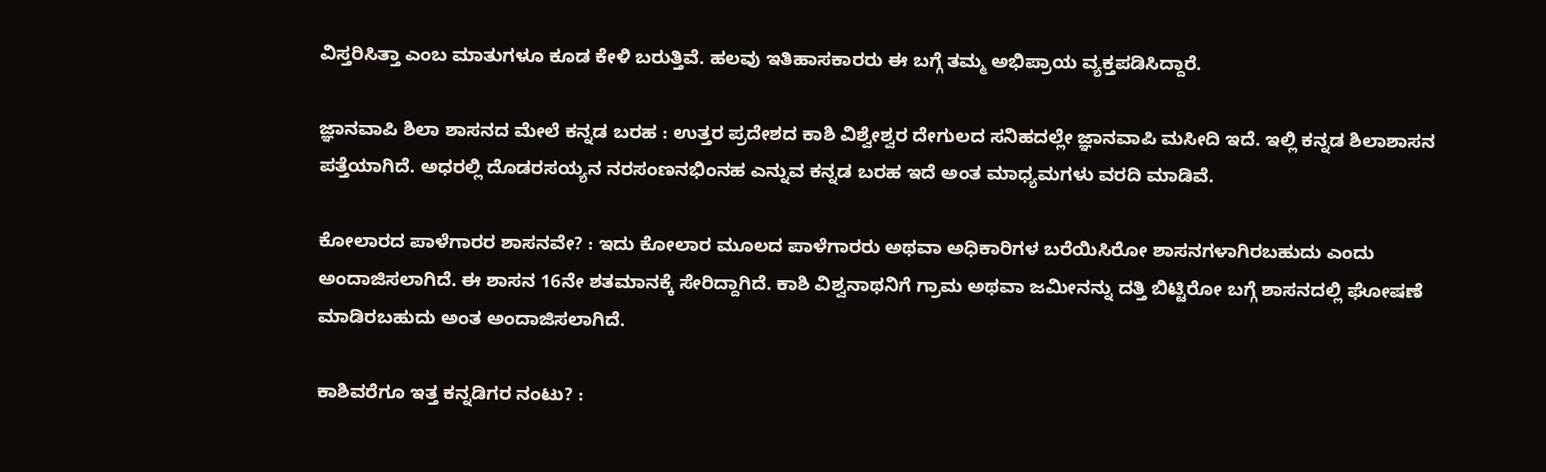ವಿಸ್ತರಿಸಿತ್ತಾ ಎಂಬ ಮಾತುಗಳೂ ಕೂಡ ಕೇಳಿ ಬರುತ್ತಿವೆ. ಹಲವು ಇತಿಹಾಸಕಾರರು ಈ ಬಗ್ಗೆ ತಮ್ಮ ಅಭಿಪ್ರಾಯ ವ್ಯಕ್ತಪಡಿಸಿದ್ದಾರೆ.

ಜ್ಞಾನವಾಪಿ ಶಿಲಾ ಶಾಸನದ ಮೇಲೆ ಕನ್ನಡ ಬರಹ : ಉತ್ತರ ಪ್ರದೇಶದ ಕಾಶಿ ವಿಶ್ವೇಶ್ವರ ದೇಗುಲದ ಸನಿಹದಲ್ಲೇ ಜ್ಞಾನವಾಪಿ ಮಸೀದಿ ಇದೆ. ಇಲ್ಲಿ ಕನ್ನಡ ಶಿಲಾಶಾಸನ ಪತ್ತೆಯಾಗಿದೆ. ಅಧರಲ್ಲಿ ದೊಡರಸಯ್ಯನ ನರಸಂಣನಭಿಂನಹ ಎನ್ನುವ ಕನ್ನಡ ಬರಹ ಇದೆ ಅಂತ ಮಾಧ್ಯಮಗಳು ವರದಿ ಮಾಡಿವೆ.

ಕೋಲಾರದ ಪಾಳೆಗಾರರ ಶಾಸನವೇ? : ಇದು ಕೋಲಾರ ಮೂಲದ ಪಾಳೆಗಾರರು ಅಥವಾ ಅಧಿಕಾರಿಗಳ ಬರೆಯಿಸಿರೋ ಶಾಸನಗಳಾಗಿರಬಹುದು ಎಂದು ಅಂದಾಜಿಸಲಾಗಿದೆ. ಈ ಶಾಸನ 16ನೇ ಶತಮಾನಕ್ಕೆ ಸೇರಿದ್ದಾಗಿದೆ. ಕಾಶಿ ವಿಶ್ವನಾಥನಿಗೆ ಗ್ರಾಮ ಅಥವಾ ಜಮೀನನ್ನು ದತ್ತಿ ಬಿಟ್ಟಿರೋ ಬಗ್ಗೆ ಶಾಸನದಲ್ಲಿ ಘೋಷಣೆ ಮಾಡಿರಬಹುದು ಅಂತ ಅಂದಾಜಿಸಲಾಗಿದೆ.

ಕಾಶಿವರೆಗೂ ಇತ್ತ ಕನ್ನಡಿಗರ ನಂಟು? :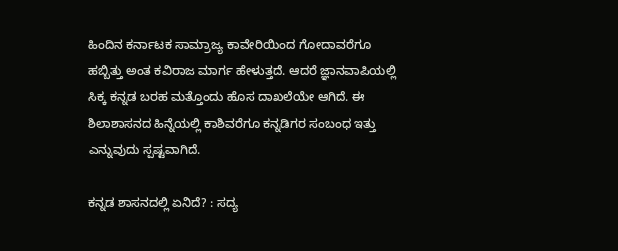ಹಿಂದಿನ ಕರ್ನಾಟಕ ಸಾಮ್ರಾಜ್ಯ ಕಾವೇರಿಯಿಂದ ಗೋದಾವರೆಗೂ ಹಬ್ಬಿತ್ತು ಅಂತ ಕವಿರಾಜ ಮಾರ್ಗ ಹೇಳುತ್ತದೆ. ಆದರೆ ಜ್ಞಾನವಾಪಿಯಲ್ಲಿ ಸಿಕ್ಕ ಕನ್ನಡ ಬರಹ ಮತ್ತೊಂದು ಹೊಸ ದಾಖಲೆಯೇ ಆಗಿದೆ. ಈ ಶಿಲಾಶಾಸನದ ಹಿನ್ನೆಯಲ್ಲಿ ಕಾಶಿವರೆಗೂ ಕನ್ನಡಿಗರ ಸಂಬಂಧ ಇತ್ತು ಎನ್ನುವುದು ಸ್ಪಷ್ಟವಾಗಿದೆ.

ಕನ್ನಡ ಶಾಸನದಲ್ಲಿ ಏನಿದೆ? : ಸದ್ಯ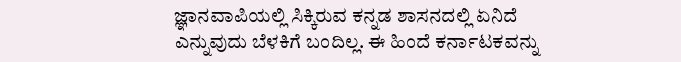ಜ್ಞಾನವಾಪಿಯಲ್ಲಿ ಸಿಕ್ಕಿರುವ ಕನ್ನಡ ಶಾಸನದಲ್ಲಿ ಏನಿದೆ ಎನ್ನುವುದು ಬೆಳಕಿಗೆ ಬಂದಿಲ್ಲ. ಈ ಹಿಂದೆ ಕರ್ನಾಟಕವನ್ನು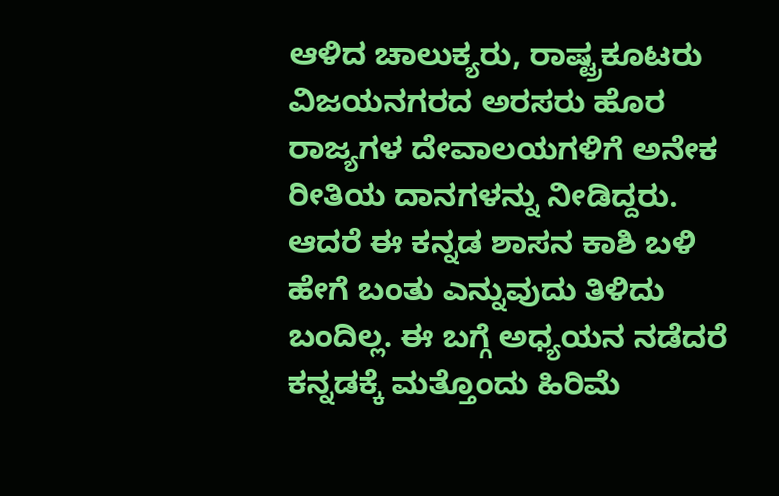ಆಳಿದ ಚಾಲುಕ್ಯರು, ರಾಷ್ಟ್ರಕೂಟರು ವಿಜಯನಗರದ ಅರಸರು ಹೊರ ರಾಜ್ಯಗಳ ದೇವಾಲಯಗಳಿಗೆ ಅನೇಕ ರೀತಿಯ ದಾನಗಳನ್ನು ನೀಡಿದ್ದರು. ಆದರೆ ಈ ಕನ್ನಡ ಶಾಸನ ಕಾಶಿ ಬಳಿ ಹೇಗೆ ಬಂತು ಎನ್ನುವುದು ತಿಳಿದು ಬಂದಿಲ್ಲ. ಈ ಬಗ್ಗೆ ಅಧ್ಯಯನ ನಡೆದರೆ ಕನ್ನಡಕ್ಕೆ ಮತ್ತೊಂದು ಹಿರಿಮೆ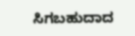ಸಿಗಬಹುದಾದ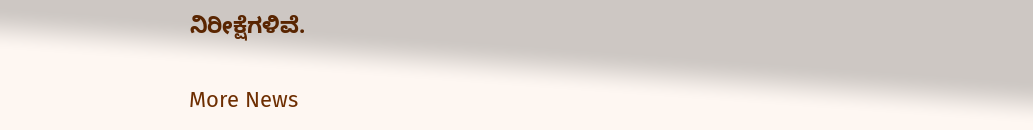ನಿರೀಕ್ಷೆಗಳಿವೆ.

More News